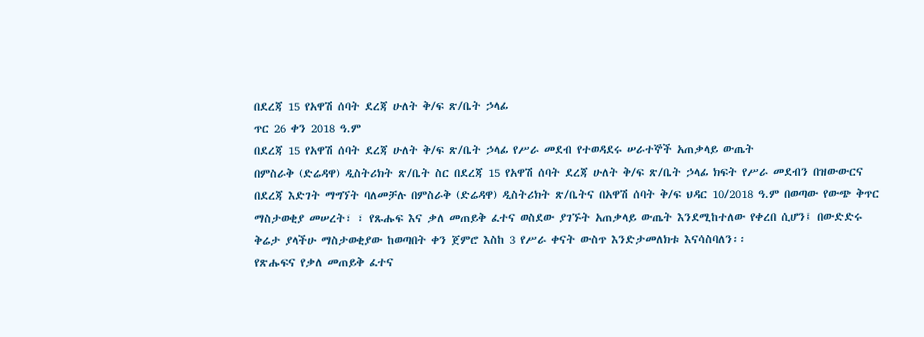በደረጃ 15 የአዋሽ ሰባት ደረጃ ሁለት ቅ/ፍ ጽ/ቤት ኃላፊ
ጥር 26 ቀን 2018 ዓ.ም
በደረጃ 15 የአዋሽ ሰባት ደረጃ ሁለት ቅ/ፍ ጽ/ቤት ኃላፊ የሥራ መደብ የተወዳደሩ ሠራተኞች አጠቃላይ ውጤት
በምስራቅ (ድሬዳዋ) ዲስትሪክት ጽ/ቤት ስር በደረጃ 15 የአዋሽ ሰባት ደረጃ ሁለት ቅ/ፍ ጽ/ቤት ኃላፊ ክፍት የሥራ መደብን በዝውውርና በደረጃ እድገት ማግኘት ባለመቻሉ በምስራቅ (ድሬዳዋ) ዲስትሪክት ጽ/ቤትና በአዋሽ ሰባት ቅ/ፍ ህዳር 10/2018 ዓ.ም በወጣው የውጭ ቅጥር ማስታወቂያ መሠረት፣ ፣ የጹሑፍ እና ቃለ መጠይቅ ፈተና ወስደው ያገኙት አጠቃላይ ውጤት እንደሚከተለው የቀረበ ሲሆን፤ በውድድሩ ቅሬታ ያላችሁ ማስታወቂያው ከወጣበት ቀን ጀምሮ እስከ 3 የሥራ ቀናት ውስጥ እንድታመለክቱ እናሳስባለን፡፡
የጽሑፍና የቃለ መጠይቅ ፈተና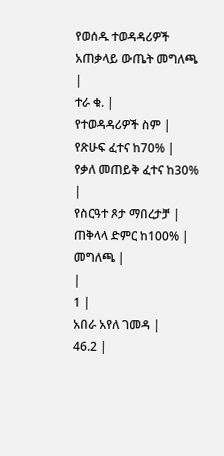የወሰዱ ተወዳዳሪዎች አጠቃላይ ውጤት መግለጫ
|
ተራ ቁ. |
የተወዳዳሪዎች ስም |
የጽሁፍ ፈተና ከ70% |
የቃለ መጠይቅ ፈተና ከ30% |
የስርዓተ ጾታ ማበረታቻ |
ጠቅላላ ድምር ከ100% |
መግለጫ |
|
1 |
አበራ አየለ ገመዳ |
46.2 |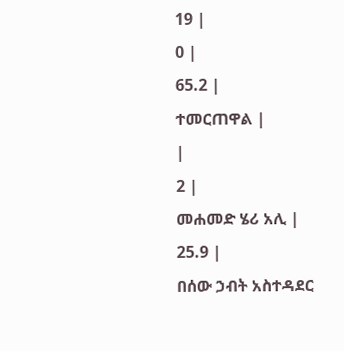19 |
0 |
65.2 |
ተመርጠዋል |
|
2 |
መሐመድ ሄሪ አሊ |
25.9 |
በሰው ኃብት አስተዳደር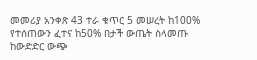መመሪያ አንቀጽ 43 ተራ ቁጥር 5 መሠረት ከ100% የተሰጠውን ፈተና ከ50% በታች ውጤት ስላመጡ ከውድድር ውጭ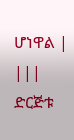ሆነዋል |
|||
ድርጅቱ